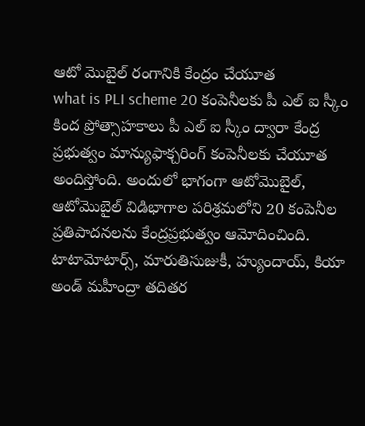ఆటో మొబైల్ రంగానికి కేంద్రం చేయూత
what is PLI scheme 20 కంపెనీలకు పీ ఎల్ ఐ స్కీం కింద ప్రోత్సాహకాలు పీ ఎల్ ఐ స్కీం ద్వారా కేంద్ర ప్రభుత్వం మాన్యుఫాక్చరింగ్ కంపెనీలకు చేయూత అందిస్తోంది. అందులో భాగంగా ఆటోమొబైల్, ఆటోమొబైల్ విడిభాగాల పరిశ్రమలోని 20 కంపెనీల ప్రతిపాదనలను కేంద్రప్రభుత్వం ఆమోదించింది. టాటామోటార్స్, మారుతిసుజుకీ, హ్యుందాయ్, కియా అండ్ మహీంద్రా తదితర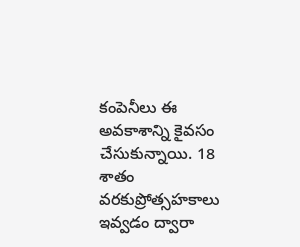కంపెనీలు ఈ అవకాశాన్ని కైవసం చేసుకున్నాయి. 18 శాతం వరకుప్రోత్సహకాలు ఇవ్వడం ద్వారా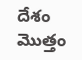దేశం మొత్తం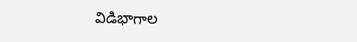విడిభాగాల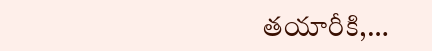తయారీకి,…